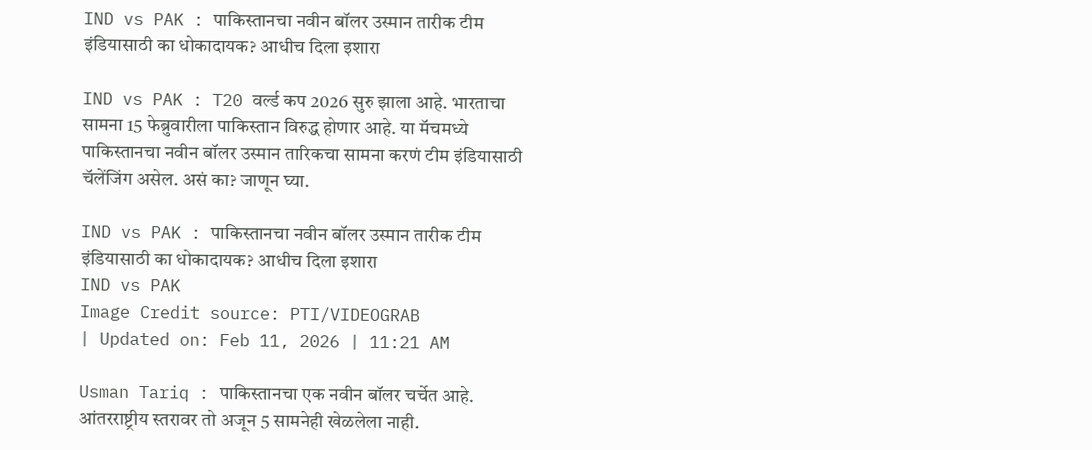IND vs PAK : पाकिस्तानचा नवीन बॉलर उस्मान तारीक टीम इंडियासाठी का धोकादायक? आधीच दिला इशारा

IND vs PAK : T20 वर्ल्ड कप 2026 सुरु झाला आहे. भारताचा सामना 15 फेब्रुवारीला पाकिस्तान विरुद्ध होणार आहे. या मॅचमध्ये पाकिस्तानचा नवीन बॉलर उस्मान तारिकचा सामना करणं टीम इंडियासाठी चॅलेंजिंग असेल. असं का? जाणून घ्या.

IND vs PAK : पाकिस्तानचा नवीन बॉलर उस्मान तारीक टीम इंडियासाठी का धोकादायक? आधीच दिला इशारा
IND vs PAK
Image Credit source: PTI/VIDEOGRAB
| Updated on: Feb 11, 2026 | 11:21 AM

Usman Tariq : पाकिस्तानचा एक नवीन बॉलर चर्चेत आहे. आंतरराष्ट्रीय स्तरावर तो अजून 5 सामनेही खेळलेला नाही.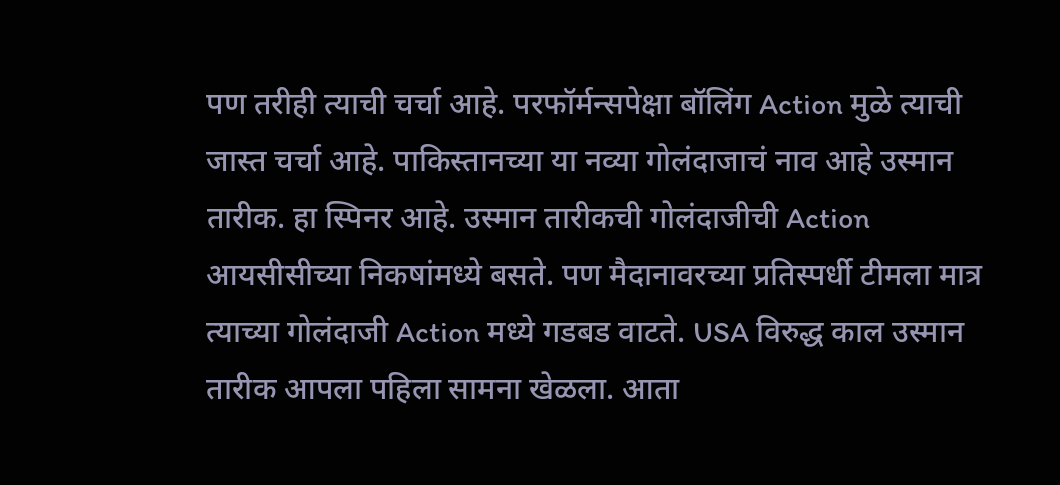पण तरीही त्याची चर्चा आहे. परफॉर्मन्सपेक्षा बॉलिंग Action मुळे त्याची जास्त चर्चा आहे. पाकिस्तानच्या या नव्या गोलंदाजाचं नाव आहे उस्मान तारीक. हा स्पिनर आहे. उस्मान तारीकची गोलंदाजीची Action आयसीसीच्या निकषांमध्ये बसते. पण मैदानावरच्या प्रतिस्पर्धी टीमला मात्र त्याच्या गोलंदाजी Action मध्ये गडबड वाटते. USA विरुद्ध काल उस्मान तारीक आपला पहिला सामना खेळला. आता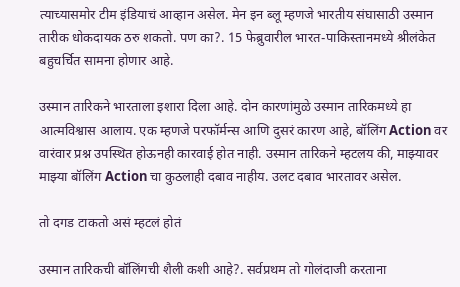त्याच्यासमोर टीम इंडियाचं आव्हान असेल. मेन इन ब्लू म्हणजे भारतीय संघासाठी उस्मान तारीक धोकदायक ठरु शकतो. पण का?. 15 फेब्रुवारील भारत-पाकिस्तानमध्ये श्रीलंकेत बहुचर्चित सामना होणार आहे.

उस्मान तारिकने भारताला इशारा दिला आहे. दोन कारणांमुळे उस्मान तारिकमध्ये हा आत्मविश्वास आलाय. एक म्हणजे परफॉर्मन्स आणि दुसरं कारण आहे, बॉलिंग Action वर वारंवार प्रश्न उपस्थित होऊनही कारवाई होत नाही. उस्मान तारिकने म्हटलय की, माझ्यावर माझ्या बॉलिंग Action चा कुठलाही दबाव नाहीय. उलट दबाव भारतावर असेल.

तो दगड टाकतो असं म्हटलं होतं

उस्मान तारिकची बॉलिंगची शैली कशी आहे?. सर्वप्रथम तो गोलंदाजी करताना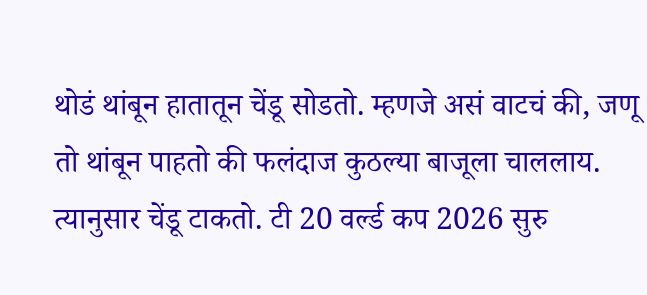थोडं थांबून हातातून चेंडू सोडतो. म्हणजे असं वाटचं की, जणू तो थांबून पाहतो की फलंदाज कुठल्या बाजूला चाललाय. त्यानुसार चेंडू टाकतो. टी 20 वर्ल्ड कप 2026 सुरु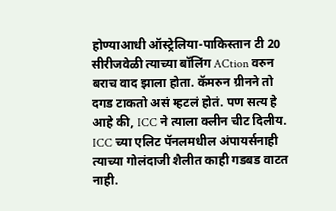होण्याआधी ऑस्ट्रेलिया-पाकिस्तान टी 20 सीरीजवेळी त्याच्या बॉलिंग ACtion वरुन बराच वाद झाला होता. कॅमरुन ग्रीनने तो दगड टाकतो असं म्हटलं होतं. पण सत्य हे आहे की, ICC ने त्याला क्लीन चीट दिलीय. ICC च्या एलिट पॅनलमधील अंपायर्सनाही त्याच्या गोलंदाजी शैलीत काही गडबड वाटत नाही.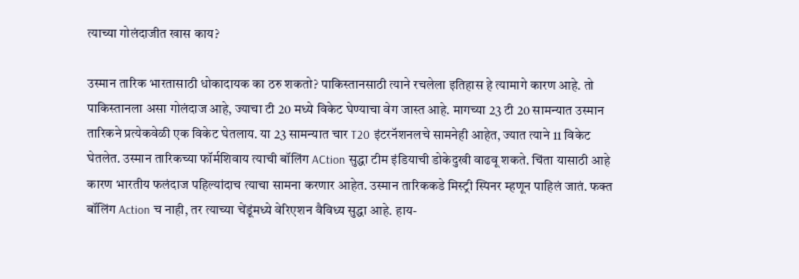त्याच्या गोलंदाजीत खास काय?

उस्मान तारिक भारतासाठी धोकादायक का ठरु शकतो? पाकिस्तानसाठी त्याने रचलेला इतिहास हे त्यामागे कारण आहे. तो पाकिस्तानला असा गोलंदाज आहे, ज्याचा टी 20 मध्ये विकेट घेण्याचा वेग जास्त आहे. मागच्या 23 टी 20 सामन्यात उस्मान तारिकने प्रत्येकवेळी एक विकेट घेतलाय. या 23 सामन्यात चार T20 इंटरनॅशनलचे सामनेही आहेत, ज्यात त्याने 11 विकेट घेतलेत. उस्मान तारिकच्या फॉर्मशिवाय त्याची बॉलिंग ACtion सुद्धा टीम इंडियाची डोकेदुखी वाढवू शकते. चिंता यासाठी आहे कारण भारतीय फलंदाज पहिल्यांदाच त्याचा सामना करणार आहेत. उस्मान तारिककडे मिस्ट्री स्पिनर म्हणून पाहिलं जातं. फक्त बॉलिंग Action च नाही, तर त्याच्या चेंडूंमध्ये वेरिएशन वैविध्य सुद्धा आहे. हाय-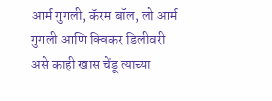आर्म गुगली, कॅरम बॉल, लो आर्म गुगली आणि क्विकर डिलीवरी असे काही खास चेंडू त्याच्या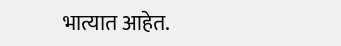भात्यात आहेत.